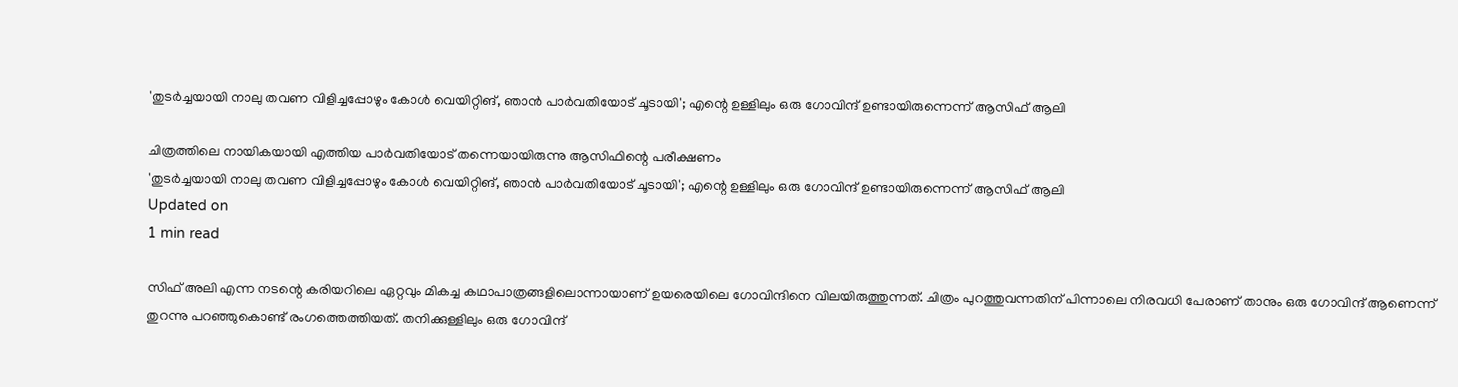'തുടര്‍ച്ചയായി നാലു തവണ വിളിച്ചപ്പോഴും കോള്‍ വെയിറ്റിങ്, ഞാന്‍ പാര്‍വതിയോട് ചൂടായി'; എന്റെ ഉള്ളിലും ഒരു ഗോവിന്ദ് ഉണ്ടായിരുന്നെന്ന് ആസിഫ് ആലി

ചിത്രത്തിലെ നായികയായി എത്തിയ പാര്‍വതിയോട് തന്നെയായിരുന്നു ആസിഫിന്റെ പരീക്ഷണം
'തുടര്‍ച്ചയായി നാലു തവണ വിളിച്ചപ്പോഴും കോള്‍ വെയിറ്റിങ്, ഞാന്‍ പാര്‍വതിയോട് ചൂടായി'; എന്റെ ഉള്ളിലും ഒരു ഗോവിന്ദ് ഉണ്ടായിരുന്നെന്ന് ആസിഫ് ആലി
Updated on
1 min read

സിഫ് അലി എന്ന നടന്റെ കരിയറിലെ ഏറ്റവും മികച്ച കഥാപാത്രങ്ങളിലൊന്നായാണ് ഉയരെയിലെ ഗോവിന്ദിനെ വിലയിരുത്തുന്നത്. ചിത്രം പുറത്തുവന്നതിന് പിന്നാലെ നിരവധി പേരാണ് താനും ഒരു ഗോവിന്ദ് ആണെന്ന് തുറന്നു പറഞ്ഞുകൊണ്ട് രംഗത്തെത്തിയത്. തനിക്കുള്ളിലും ഒരു ഗോവിന്ദ്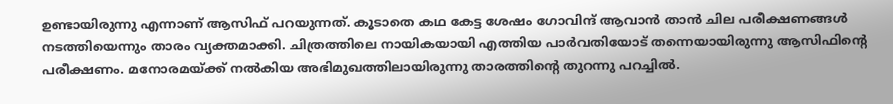ഉണ്ടായിരുന്നു എന്നാണ് ആസിഫ് പറയുന്നത്. കൂടാതെ കഥ കേട്ട ശേഷം ഗോവിന്ദ് ആവാന്‍ താന്‍ ചില പരീക്ഷണങ്ങള്‍ നടത്തിയെന്നും താരം വ്യക്തമാക്കി. ചിത്രത്തിലെ നായികയായി എത്തിയ പാര്‍വതിയോട് തന്നെയായിരുന്നു ആസിഫിന്റെ പരീക്ഷണം. മനോരമയ്ക്ക് നല്‍കിയ അഭിമുഖത്തിലായിരുന്നു താരത്തിന്റെ തുറന്നു പറച്ചില്‍.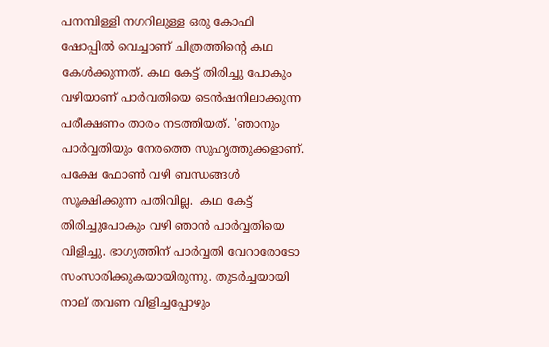പനമ്പിള്ളി നഗറിലുള്ള ഒരു കോഫി ഷോപ്പില്‍ വെച്ചാണ് ചിത്രത്തിന്റെ കഥ കേള്‍ക്കുന്നത്. കഥ കേട്ട് തിരിച്ചു പോകും വഴിയാണ് പാര്‍വതിയെ ടെന്‍ഷനിലാക്കുന്ന പരീക്ഷണം താരം നടത്തിയത്. 'ഞാനും പാര്‍വ്വതിയും നേരത്തെ സുഹൃത്തുക്കളാണ്. പക്ഷേ ഫോണ്‍ വഴി ബന്ധങ്ങള്‍ സൂക്ഷിക്കുന്ന പതിവില്ല.  കഥ കേട്ട് തിരിച്ചുപോകും വഴി ഞാന്‍ പാര്‍വ്വതിയെ വിളിച്ചു. ഭാഗ്യത്തിന് പാര്‍വ്വതി വേറാരോടോ സംസാരിക്കുകയായിരുന്നു. തുടര്‍ച്ചയായി നാല് തവണ വിളിച്ചപ്പോഴും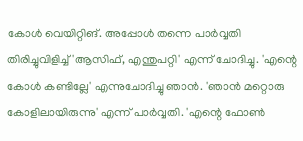കോള്‍ വെയിറ്റിങ്. അപ്പോള്‍ തന്നെ പാര്‍വ്വതി തിരിച്ചുവിളിച്ച് 'ആസിഫ്, എന്തുപറ്റി' എന്ന് ചോദിച്ചു. 'എന്റെ കോള്‍ കണ്ടില്ലേ' എന്നുചോദിച്ചു ഞാന്‍. 'ഞാന്‍ മറ്റൊരു കോളിലായിരുന്നു' എന്ന് പാര്‍വ്വതി. 'എന്റെ ഫോണ്‍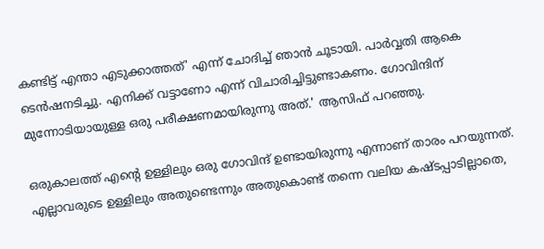കണ്ടിട്ട് എന്താ എടുക്കാത്തത്' എന്ന് ചോദിച്ച് ഞാന്‍ ചൂടായി. പാര്‍വ്വതി ആകെ ടെന്‍ഷനടിച്ചു. എനിക്ക് വട്ടാണോ എന്ന് വിചാരിച്ചിട്ടുണ്ടാകണം. ഗോവിന്ദിന് മുന്നോടിയായുള്ള ഒരു പരീക്ഷണമായിരുന്നു അത്.' ആസിഫ് പറഞ്ഞു.

ഒരുകാലത്ത് എന്റെ ഉള്ളിലും ഒരു ഗോവിന്ദ് ഉണ്ടായിരുന്നു എന്നാണ് താരം പറയുന്നത്. എല്ലാവരുടെ ഉള്ളിലും അതുണ്ടെന്നും അതുകൊണ്ട് തന്നെ വലിയ കഷ്ടപ്പാടില്ലാതെ,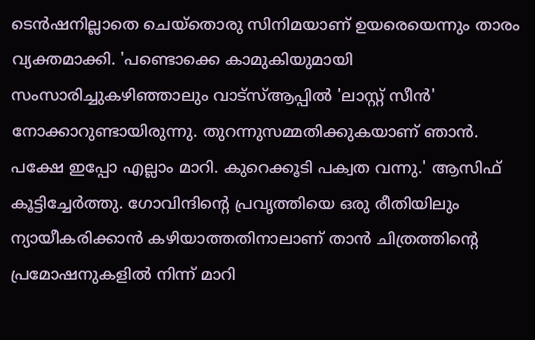ടെന്‍ഷനില്ലാതെ ചെയ്‌തൊരു സിനിമയാണ് ഉയരെയെന്നും താരം വ്യക്തമാക്കി. 'പണ്ടൊക്കെ കാമുകിയുമായി സംസാരിച്ചുകഴിഞ്ഞാലും വാട്‌സ്ആപ്പില്‍ 'ലാസ്റ്റ് സീന്‍' നോക്കാറുണ്ടായിരുന്നു. തുറന്നുസമ്മതിക്കുകയാണ് ഞാന്‍. പക്ഷേ ഇപ്പോ എല്ലാം മാറി. കുറെക്കൂടി പക്വത വന്നു.' ആസിഫ് കൂട്ടിച്ചേര്‍ത്തു. ഗോവിന്ദിന്റെ പ്രവൃത്തിയെ ഒരു രീതിയിലും ന്യായീകരിക്കാന്‍ കഴിയാത്തതിനാലാണ് താന്‍ ചിത്രത്തിന്റെ പ്രമോഷനുകളില്‍ നിന്ന് മാറി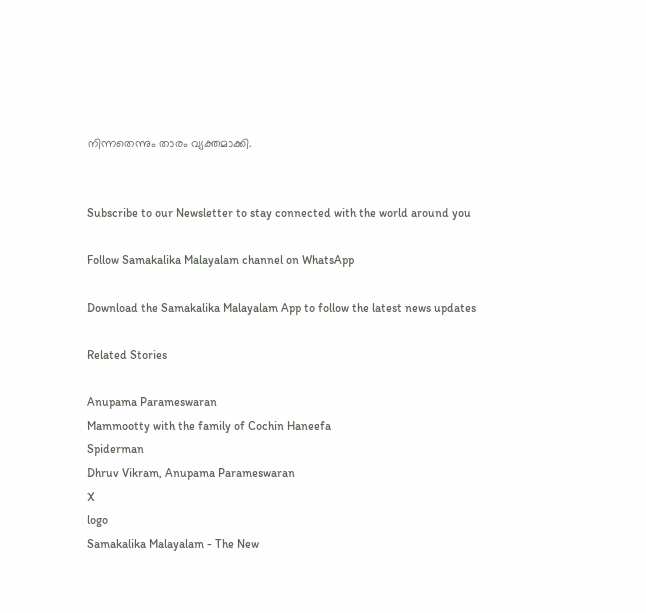നിന്നതെന്നും താരം വ്യക്തമാക്കി.


Subscribe to our Newsletter to stay connected with the world around you

Follow Samakalika Malayalam channel on WhatsApp

Download the Samakalika Malayalam App to follow the latest news updates

Related Stories

Anupama Parameswaran
Mammootty with the family of Cochin Haneefa
Spiderman
Dhruv Vikram, Anupama Parameswaran
X
logo
Samakalika Malayalam - The New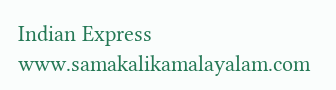Indian Express
www.samakalikamalayalam.com